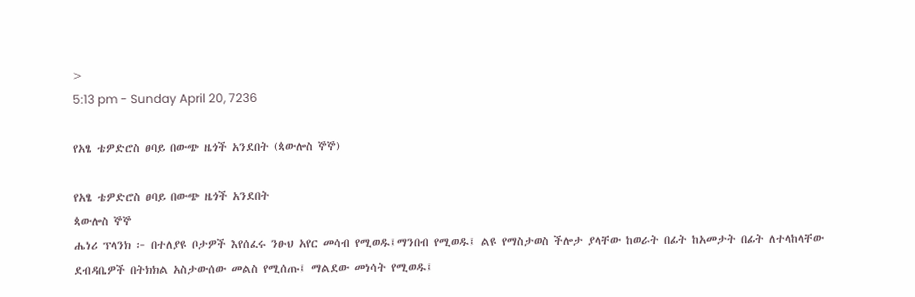>
5:13 pm - Sunday April 20, 7236

የአፄ ቴዎድሮስ ፀባይ በውጭ ዜጎች አንደበት (ጳውሎስ ኞኞ)

የአፄ ቴዎድሮስ ፀባይ በውጭ ዜጎች አንደበት
ጳውሎስ ኞኞ
ሔነሪ ፕላንክ ፦ በተለያዩ ቦታዎች እየሰፈሩ ንፁህ አየር መሳብ የሚወዱ፤ማንበብ የሚወዱ፤ ልዩ የማስታወስ ችሎታ ያላቸው ከወራት በፊት ከአመታት በፊት ለተላከላቸው ደብዳቤዎች በትክክል አስታውሰው መልስ የሚሰጡ፤ ማልደው መነሳት የሚወዱ፤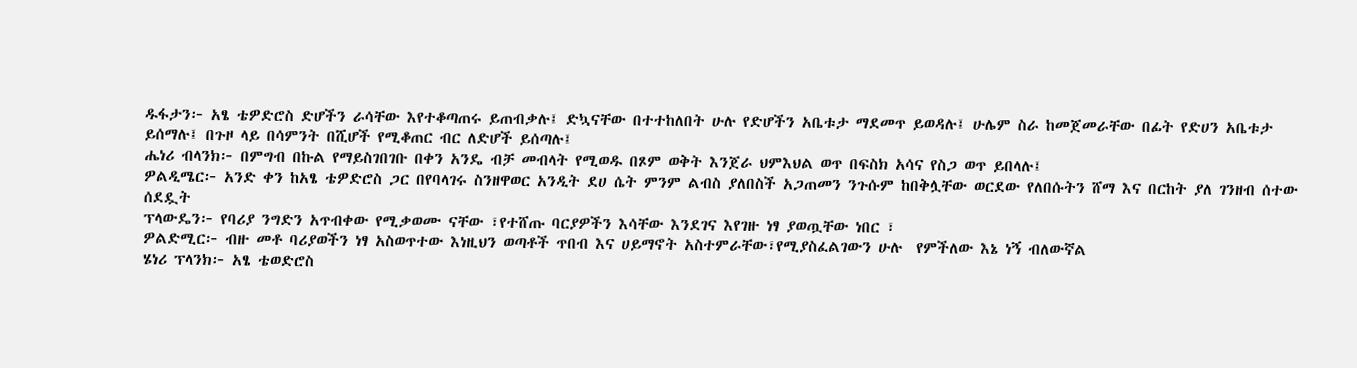ዱፋታን፦ አፄ ቴዎድሮስ ድሆችን ራሳቸው እየተቆጣጠሩ ይጠብቃሉ፤ ድኳናቸው በተተከለበት ሁሉ የድሆችን አቤቱታ ማደመጥ ይወዳሉ፤ ሁሌም ስራ ከመጀመራቸው በፊት የድሀን አቤቱታ ይሰማሉ፤ በጉዞ ላይ በሳምንት በሺሆች የሚቆጠር ብር ለድሆች ይሰጣሉ፤
ሔነሪ ብላንክ፦ በምግብ በኩል የማይስገበገቡ በቀን አንዴ ብቻ መብላት የሚወዱ በጾም ወቅት እንጀራ ህምእህል ወጥ በፍስክ አሳና የስጋ ወጥ ይበላሉ፤
ዎልዲሜር፦ አንድ ቀን ከአፄ ቴዎድሮስ ጋር በየባላገሩ ስንዘዋወር አንዲት ደሀ ሴት ምንም ልብስ ያለበስች አጋጠመን ንጉሱም ከበቅሏቸው ወርደው የለበሱትን ሸማ እና በርከት ያለ ገንዘብ ሰተው ሰደዷት
ፕላውዴን፦ የባሪያ ንግድን አጥብቀው የሚቃወሙ ናቸው ፣የተሸጡ ባርያዎችን እሳቸው እንደገና እየገዙ ነፃ ያወጧቸው ነበር ፣
ዎልድሚር፦ ብዙ መቶ ባሪያወችን ነፃ አስወጥተው እነዚህን ወጣቶች ጥበብ እና ሀይማኖት አስተምራቸው፣የሚያስፈልገውን ሁሉ  የምችለው እኔ ነኝ ብለውኛል
ሄነሪ ፕላንክ፦ አፄ ቴወድሮስ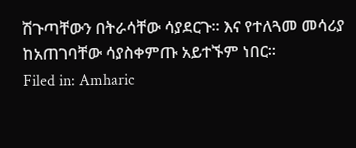ሽጉጣቸውን በትራሳቸው ሳያደርጉ። እና የተለጓመ መሳሪያ ከአጠገባቸው ሳያስቀምጡ አይተኙም ነበር።
Filed in: Amharic